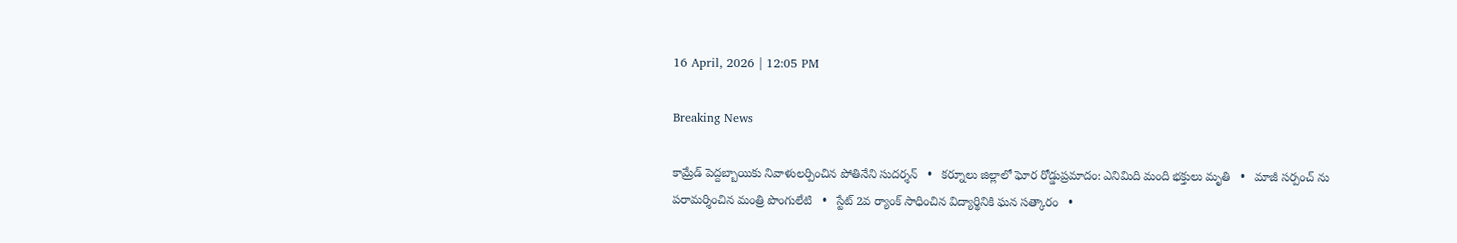16 April, 2026 | 12:05 PM

Breaking News

కామ్రేడ్ పెద్దబ్బాయికు నివాళులర్పించిన పోతినేని సుదర్శన్   •   కర్నూలు జిల్లాలో ఘోర రోడ్డుప్రమాదం: ఎనిమిది మంది భక్తులు మృతి   •   మాజీ సర్పంచ్ ను పరామర్శించిన మంత్రి పొంగులేటి   •   స్టేట్ 2వ ర్యాంక్ సాధించిన విద్యార్థినికి ఘన సత్కారం   •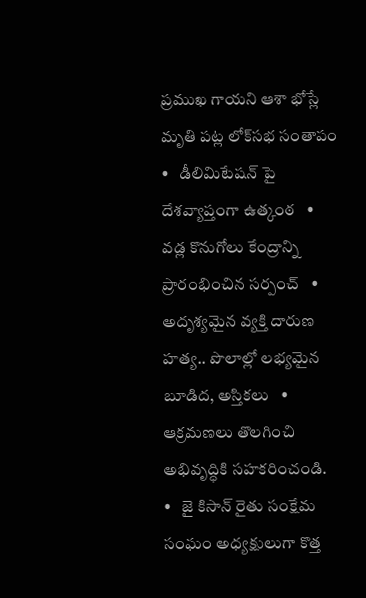ప్రముఖ గాయని ఆశా భోస్లే మృతి పట్ల లోక్‌సభ సంతాపం   •   డీలిమిటేషన్ పై దేశవ్యాప్తంగా ఉత్కంఠ   •   వడ్ల కొనుగోలు కేంద్రాన్ని ప్రారంభించిన సర్పంచ్   •   అదృశ్యమైన వ్యక్తి దారుణ హత్య.. పొలాల్లో లభ్యమైన బూడిద, అస్తికలు   •   ఆక్రమణలు తొలగించి అభివృద్ధికి సహకరించండి.   •   జై కిసాన్ రైతు సంక్షేమ సంఘం అధ్యక్షులుగా కొత్త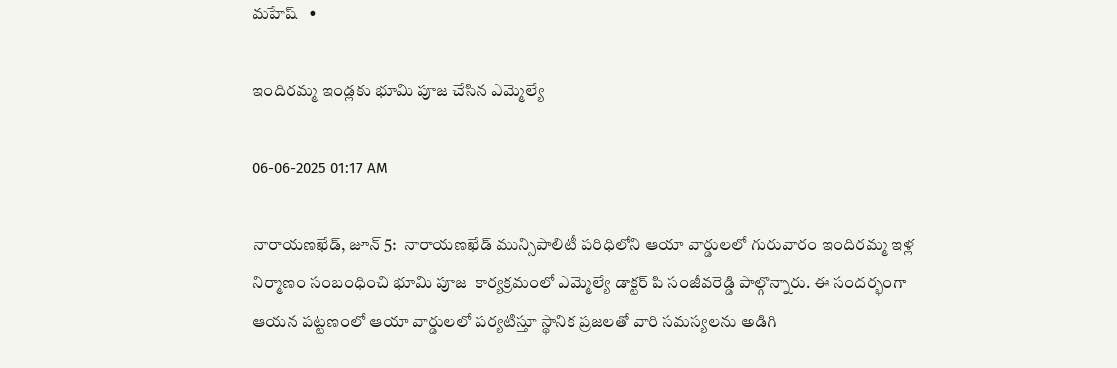మహేష్   •

ఇందిరమ్మ ఇండ్లకు భూమి పూజ చేసిన ఎమ్మెల్యే

06-06-2025 01:17 AM

నారాయణఖేడ్, జూన్ 5:  నారాయణఖేడ్ మున్సిపాలిటీ పరిధిలోని ఆయా వార్డులలో గురువారం ఇందిరమ్మ ఇళ్ల నిర్మాణం సంబంధించి భూమి పూజ  కార్యక్రమంలో ఎమ్మెల్యే డాక్టర్ పి సంజీవరెడ్డి పాల్గొన్నారు. ఈ సందర్భంగా ఆయన పట్టణంలో ఆయా వార్డులలో పర్యటిస్తూ స్థానిక ప్రజలతో వారి సమస్యలను అడిగి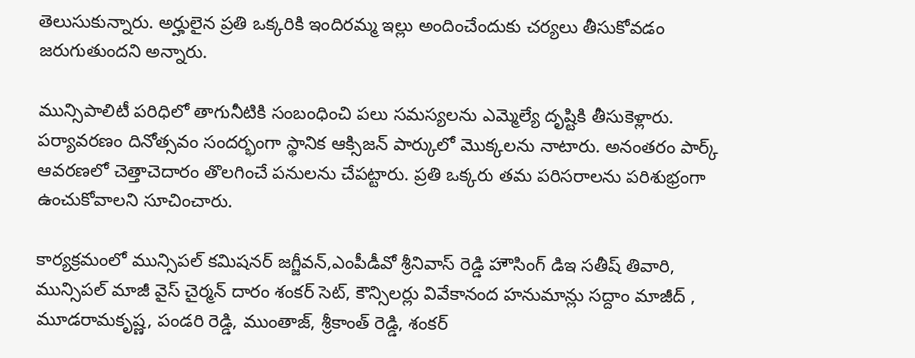తెలుసుకున్నారు. అర్హులైన ప్రతి ఒక్కరికి ఇందిరమ్మ ఇల్లు అందించేందుకు చర్యలు తీసుకోవడం జరుగుతుందని అన్నారు.

మున్సిపాలిటీ పరిధిలో తాగునీటికి సంబంధించి పలు సమస్యలను ఎమ్మెల్యే దృష్టికి తీసుకెళ్లారు. పర్యావరణం దినోత్సవం సందర్భంగా స్థానిక ఆక్సిజన్ పార్కులో మొక్కలను నాటారు. అనంతరం పార్క్ ఆవరణలో చెత్తాచెదారం తొలగించే పనులను చేపట్టారు. ప్రతి ఒక్కరు తమ పరిసరాలను పరిశుభ్రంగా ఉంచుకోవాలని సూచించారు.

కార్యక్రమంలో మున్సిపల్ కమిషనర్ జగ్జీవన్,ఎంపీడీవో శ్రీనివాస్ రెడ్డి హౌసింగ్ డిఇ సతీష్ తివారి, మున్సిపల్ మాజీ వైస్ చైర్మన్ దారం శంకర్ సెట్, కౌన్సిలర్లు వివేకానంద హనుమాన్లు సద్దాం మాజీద్ , మూడరామకృష్ణ, పండరి రెడ్డి, ముంతాజ్, శ్రీకాంత్ రెడ్డి, శంకర్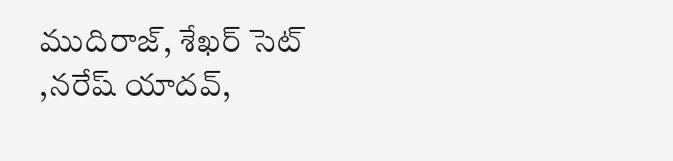ముదిరాజ్, శేఖర్ సెట్ ,నరేష్ యాదవ్,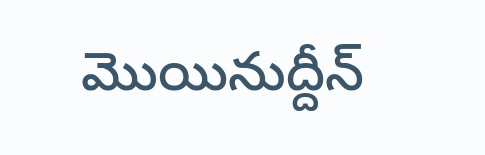మొయినుద్దీన్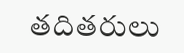తదితరులు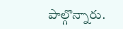పాల్గొన్నారు.